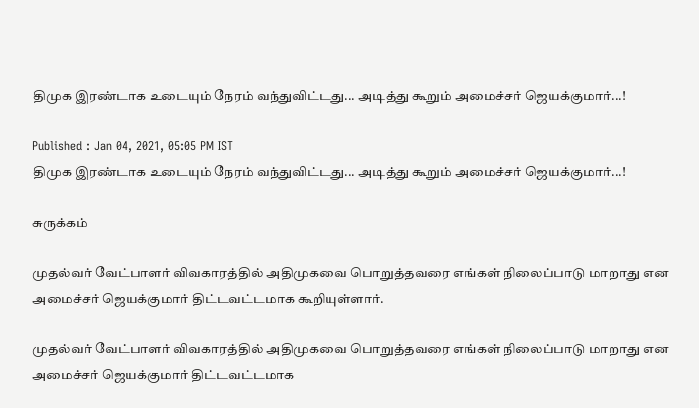திமுக இரண்டாக உடையும் நேரம் வந்துவிட்டது... அடித்து கூறும் அமைச்சர் ஜெயக்குமார்...!

Published : Jan 04, 2021, 05:05 PM IST
திமுக இரண்டாக உடையும் நேரம் வந்துவிட்டது... அடித்து கூறும் அமைச்சர் ஜெயக்குமார்...!

சுருக்கம்

முதல்வர் வேட்பாளர் விவகாரத்தில் அதிமுகவை பொறுத்தவரை எங்கள் நிலைப்பாடு மாறாது என அமைச்சர் ஜெயக்குமார் திட்டவட்டமாக கூறியுள்ளார்.

முதல்வர் வேட்பாளர் விவகாரத்தில் அதிமுகவை பொறுத்தவரை எங்கள் நிலைப்பாடு மாறாது என அமைச்சர் ஜெயக்குமார் திட்டவட்டமாக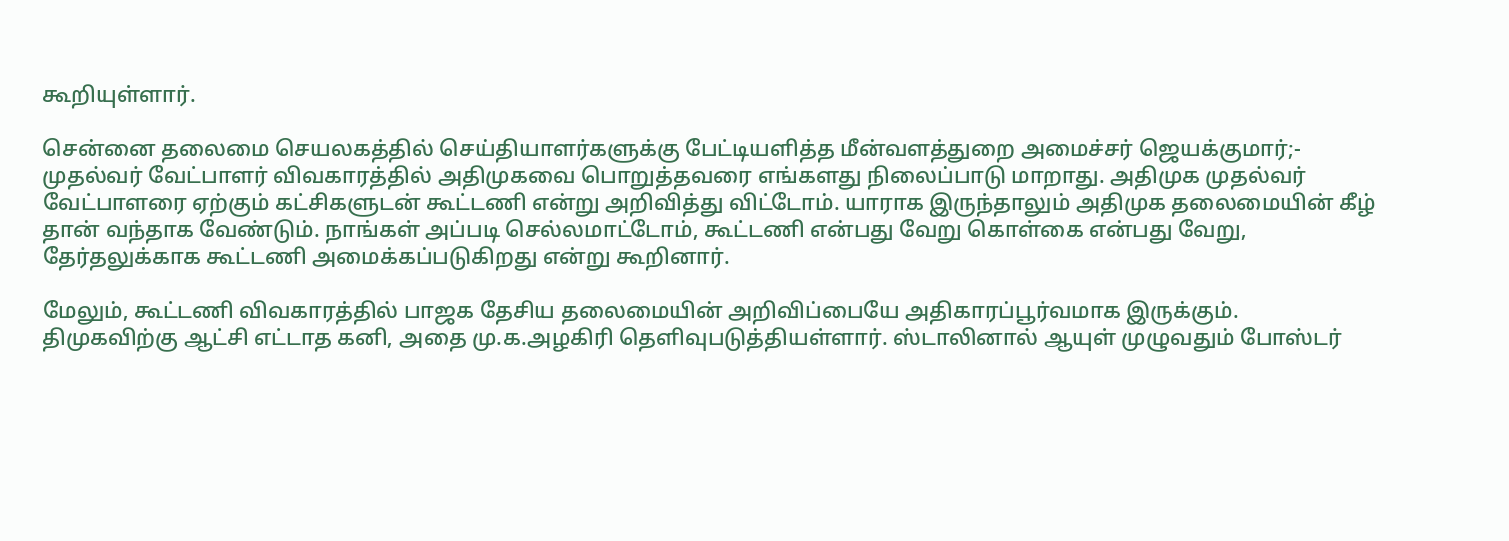கூறியுள்ளார்.

சென்னை தலைமை செயலகத்தில் செய்தியாளர்களுக்கு பேட்டியளித்த மீன்வளத்துறை அமைச்சர் ஜெயக்குமார்;- முதல்வர் வேட்பாளர் விவகாரத்தில் அதிமுகவை பொறுத்தவரை எங்களது நிலைப்பாடு மாறாது. அதிமுக முதல்வர் வேட்பாளரை ஏற்கும் கட்சிகளுடன் கூட்டணி என்று அறிவித்து விட்டோம். யாராக இருந்தாலும் அதிமுக தலைமையின் கீழ் தான் வந்தாக வேண்டும். நாங்கள் அப்படி செல்லமாட்டோம், கூட்டணி என்பது வேறு கொள்கை என்பது வேறு, தேர்தலுக்காக கூட்டணி அமைக்கப்படுகிறது என்று கூறினார்.

மேலும், கூட்டணி விவகாரத்தில் பாஜக தேசிய தலைமையின் அறிவிப்பையே அதிகாரப்பூர்வமாக இருக்கும். திமுகவிற்கு ஆட்சி எட்டாத கனி, அதை மு.க.அழகிரி தெளிவுபடுத்தியள்ளார். ஸ்டாலினால் ஆயுள் முழுவதும் போஸ்டர்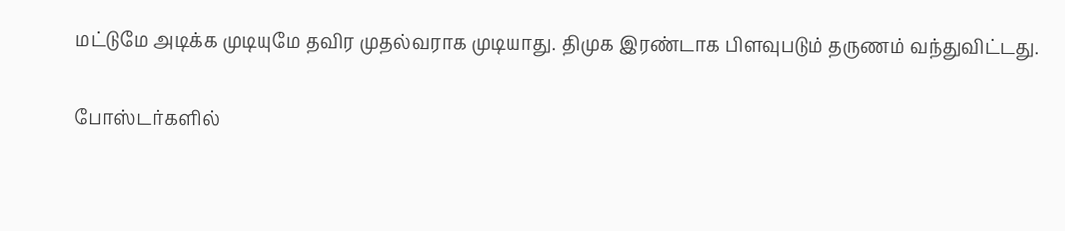மட்டுமே அடிக்க முடியுமே தவிர முதல்வராக முடியாது. திமுக இரண்டாக பிளவுபடும் தருணம் வந்துவிட்டது.

போஸ்டர்களில்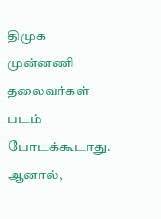திமுக முன்னணி தலைவர்கள் படம் போடக்கூடாது. ஆனால்,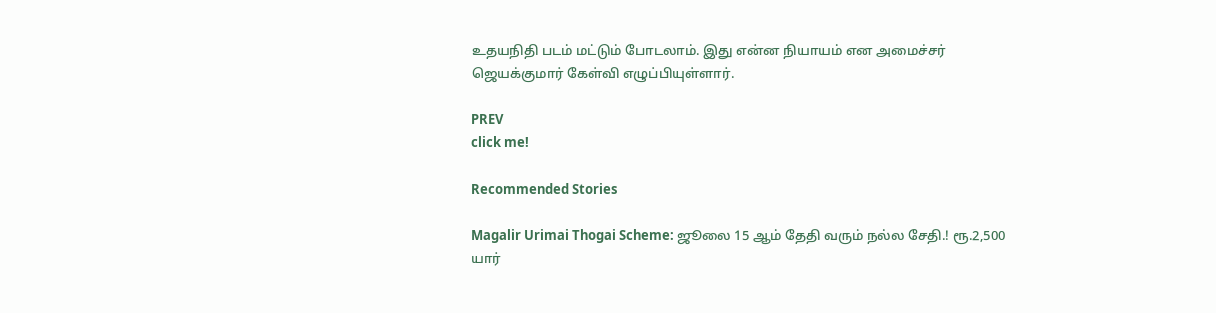உதயநிதி படம் மட்டும் போடலாம். இது என்ன நியாயம் என அமைச்சர் ஜெயக்குமார் கேள்வி எழுப்பியுள்ளார்.

PREV
click me!

Recommended Stories

Magalir Urimai Thogai Scheme: ஜூலை 15 ஆம் தேதி வரும் நல்ல சேதி.! ரூ.2,500 யார்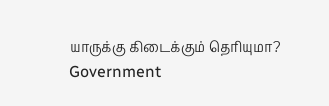யாருக்கு கிடைக்கும் தெரியுமா?
Government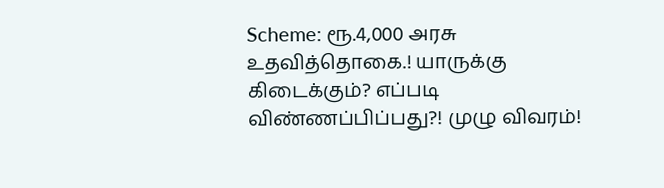Scheme: ரூ.4,000 அரசு உதவித்தொகை.! யாருக்கு கிடைக்கும்? எப்படி விண்ணப்பிப்பது?! முழு விவரம்!